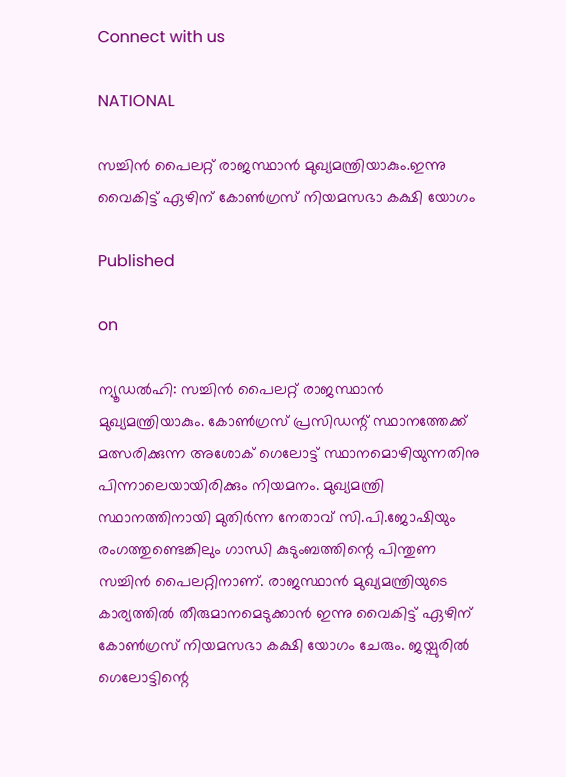Connect with us

NATIONAL

സച്ചിന്‍ പൈലറ്റ് രാജസ്ഥാന്‍ മുഖ്യമന്ത്രിയാകും.ഇന്നു വൈകിട്ട് ഏഴിന് കോണ്‍ഗ്രസ് നിയമസഭാ കക്ഷി യോഗം

Published

on

ന്യൂഡല്‍ഹി: സച്ചിന്‍ പൈലറ്റ് രാജസ്ഥാന്‍ മുഖ്യമന്ത്രിയാകും. കോണ്‍ഗ്രസ് പ്രസിഡന്റ് സ്ഥാനത്തേക്ക് മത്സരിക്കുന്ന അശോക് ഗെലോട്ട് സ്ഥാനമൊഴിയുന്നതിനു പിന്നാലെയായിരിക്കും നിയമനം. മുഖ്യമന്ത്രി സ്ഥാനത്തിനായി മുതിര്‍ന്ന നേതാവ് സി.പി.ജോഷിയും രംഗത്തുണ്ടെങ്കിലും ഗാന്ധി കുടുംബത്തിന്റെ പിന്തുണ സച്ചിന്‍ പൈലറ്റിനാണ്. രാജസ്ഥാന്‍ മുഖ്യമന്ത്രിയുടെ കാര്യത്തില്‍ തീരുമാനമെടുക്കാന്‍ ഇന്നു വൈകിട്ട് ഏഴിന് കോണ്‍ഗ്രസ് നിയമസഭാ കക്ഷി യോഗം ചേരും. ജയ്പുരില്‍ ഗെലോട്ടിന്റെ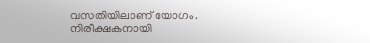വസതിയിലാണ് യോഗം.
നിരീക്ഷകനായി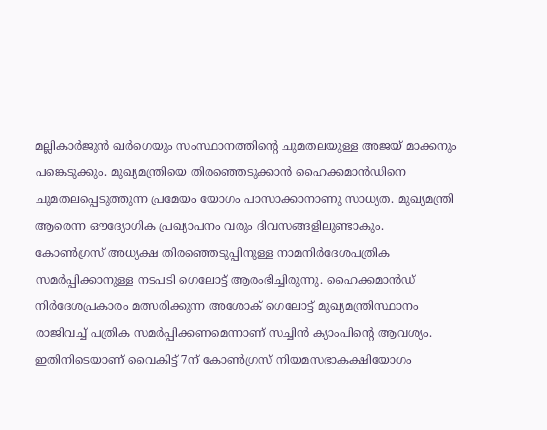മല്ലികാര്‍ജുന്‍ ഖര്‍ഗെയും സംസ്ഥാനത്തിന്റെ ചുമതലയുള്ള അജയ് മാക്കനും പങ്കെടുക്കും. മുഖ്യമന്ത്രിയെ തിരഞ്ഞെടുക്കാന്‍ ഹൈക്കമാന്‍ഡിനെ ചുമതലപ്പെടുത്തുന്ന പ്രമേയം യോഗം പാസാക്കാനാണു സാധ്യത. മുഖ്യമന്ത്രി ആരെന്ന ഔദ്യോഗിക പ്രഖ്യാപനം വരും ദിവസങ്ങളിലുണ്ടാകും.
കോണ്‍ഗ്രസ് അധ്യക്ഷ തിരഞ്ഞെടുപ്പിനുള്ള നാമനിര്‍ദേശപത്രിക സമര്‍പ്പിക്കാനുള്ള നടപടി ഗെലോട്ട് ആരംഭിച്ചിരുന്നു. ഹൈക്കമാന്‍ഡ് നിര്‍ദേശപ്രകാരം മത്സരിക്കുന്ന അശോക് ഗെലോട്ട് മുഖ്യമന്ത്രിസ്ഥാനം രാജിവച്ച് പത്രിക സമര്‍പ്പിക്കണമെന്നാണ് സച്ചിന്‍ ക്യാംപിന്റെ ആവശ്യം. ഇതിനിടെയാണ് വൈകിട്ട് 7ന് കോണ്‍ഗ്രസ് നിയമസഭാകക്ഷിയോഗം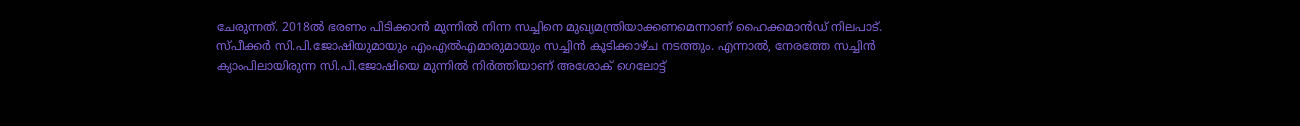ചേരുന്നത്. 2018ല്‍ ഭരണം പിടിക്കാന്‍ മുന്നില്‍ നിന്ന സച്ചിനെ മുഖ്യമന്ത്രിയാക്കണമെന്നാണ് ഹൈക്കമാന്‍ഡ് നിലപാട്.
സ്പീക്കര്‍ സി.പി.ജോഷിയുമായും എംഎല്‍എമാരുമായും സച്ചിന്‍ കൂടിക്കാഴ്ച നടത്തും. എന്നാല്‍, നേരത്തേ സച്ചിന്‍ ക്യാംപിലായിരുന്ന സി.പി.ജോഷിയെ മുന്നില്‍ നിര്‍ത്തിയാണ് അശോക് ഗെലോട്ട്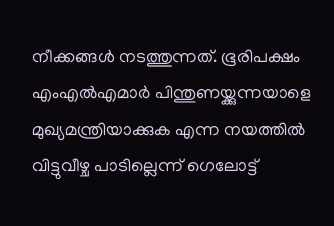നീക്കങ്ങള്‍ നടത്തുന്നത്. ഭൂരിപക്ഷം എംഎല്‍എമാര്‍ പിന്തുണയ്ക്കുന്നയാളെ മുഖ്യമന്ത്രിയാക്കുക എന്ന നയത്തില്‍ വിട്ടുവീഴ്ച പാടില്ലെന്ന് ഗെലോട്ട്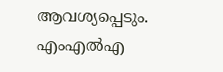ആവശ്യപ്പെടും. എംഎല്‍എ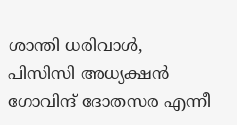ശാന്തി ധരിവാള്‍, പിസിസി അധ്യക്ഷന്‍ ഗോവിന്ദ് ദോതസര എന്നീ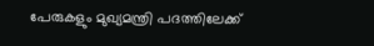പേരുകളും മുഖ്യമന്ത്രി പദത്തിലേക്ക്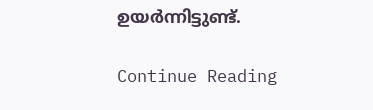ഉയര്‍ന്നിട്ടുണ്ട്.

Continue Reading